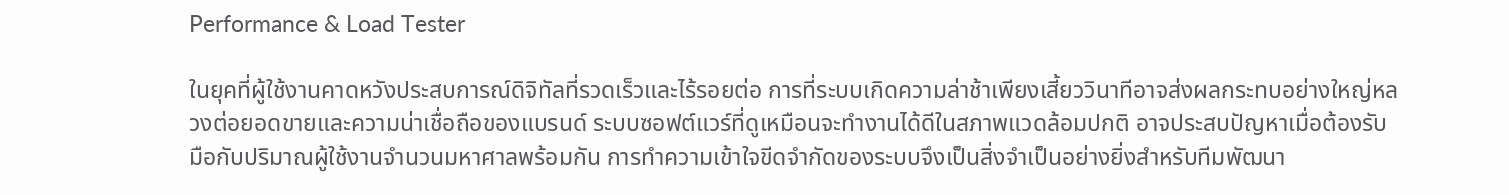Performance & Load Tester

ในยุคที่ผู้ใช้งานคาดหวังประสบการณ์ดิจิทัลที่รวดเร็วและไร้รอยต่อ การที่ระบบเกิดความล่าช้าเพียงเสี้ยววินาทีอาจส่งผลกระทบอย่างใหญ่หลวงต่อยอดขายและความน่าเชื่อถือของแบรนด์ ระบบซอฟต์แวร์ที่ดูเหมือนจะทำงานได้ดีในสภาพแวดล้อมปกติ อาจประสบปัญหาเมื่อต้องรับมือกับปริมาณผู้ใช้งานจำนวนมหาศาลพร้อมกัน การทำความเข้าใจขีดจำกัดของระบบจึงเป็นสิ่งจำเป็นอย่างยิ่งสำหรับทีมพัฒนา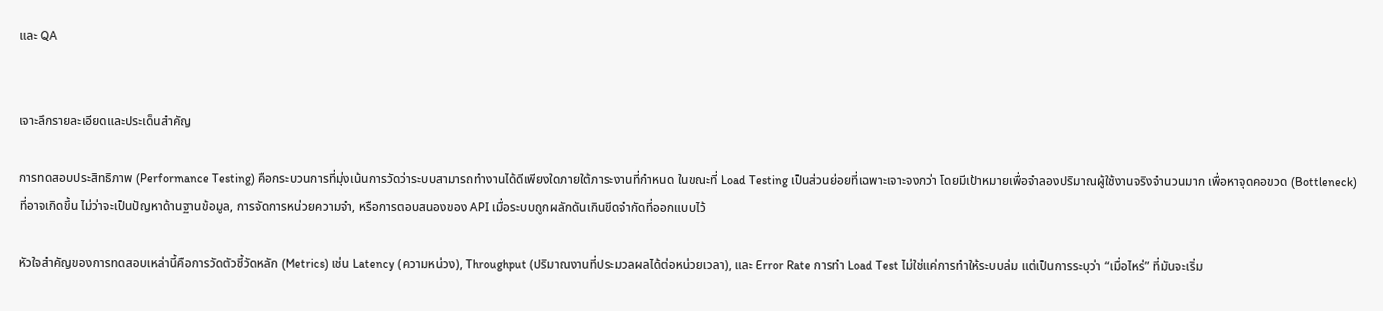และ QA


เจาะลึกรายละเอียดและประเด็นสำคัญ

การทดสอบประสิทธิภาพ (Performance Testing) คือกระบวนการที่มุ่งเน้นการวัดว่าระบบสามารถทำงานได้ดีเพียงใดภายใต้ภาระงานที่กำหนด ในขณะที่ Load Testing เป็นส่วนย่อยที่เฉพาะเจาะจงกว่า โดยมีเป้าหมายเพื่อจำลองปริมาณผู้ใช้งานจริงจำนวนมาก เพื่อหาจุดคอขวด (Bottleneck) ที่อาจเกิดขึ้น ไม่ว่าจะเป็นปัญหาด้านฐานข้อมูล, การจัดการหน่วยความจำ, หรือการตอบสนองของ API เมื่อระบบถูกผลักดันเกินขีดจำกัดที่ออกแบบไว้

หัวใจสำคัญของการทดสอบเหล่านี้คือการวัดตัวชี้วัดหลัก (Metrics) เช่น Latency (ความหน่วง), Throughput (ปริมาณงานที่ประมวลผลได้ต่อหน่วยเวลา), และ Error Rate การทำ Load Test ไม่ใช่แค่การทำให้ระบบล่ม แต่เป็นการระบุว่า “เมื่อไหร่” ที่มันจะเริ่ม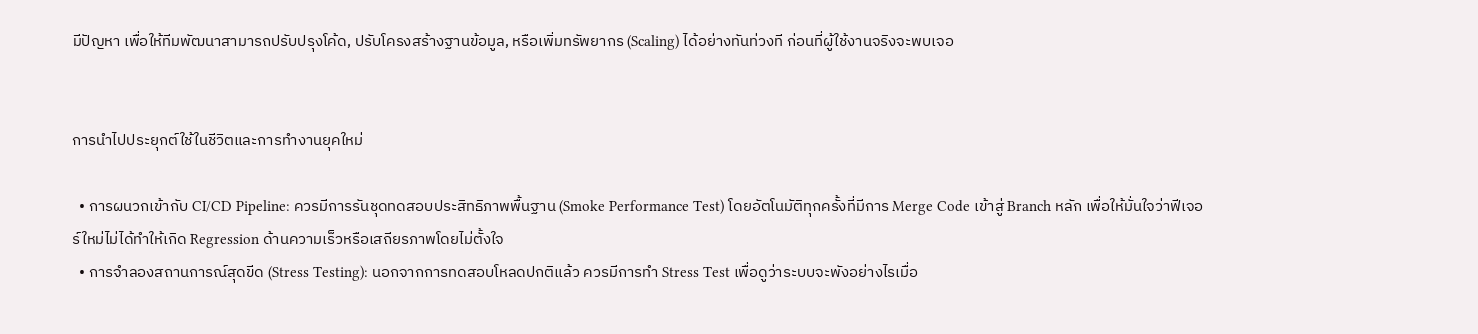มีปัญหา เพื่อให้ทีมพัฒนาสามารถปรับปรุงโค้ด, ปรับโครงสร้างฐานข้อมูล, หรือเพิ่มทรัพยากร (Scaling) ได้อย่างทันท่วงที ก่อนที่ผู้ใช้งานจริงจะพบเจอ


การนำไปประยุกต์ใช้ในชีวิตและการทำงานยุคใหม่

  • การผนวกเข้ากับ CI/CD Pipeline: ควรมีการรันชุดทดสอบประสิทธิภาพพื้นฐาน (Smoke Performance Test) โดยอัตโนมัติทุกครั้งที่มีการ Merge Code เข้าสู่ Branch หลัก เพื่อให้มั่นใจว่าฟีเจอร์ใหม่ไม่ได้ทำให้เกิด Regression ด้านความเร็วหรือเสถียรภาพโดยไม่ตั้งใจ
  • การจำลองสถานการณ์สุดขีด (Stress Testing): นอกจากการทดสอบโหลดปกติแล้ว ควรมีการทำ Stress Test เพื่อดูว่าระบบจะพังอย่างไรเมื่อ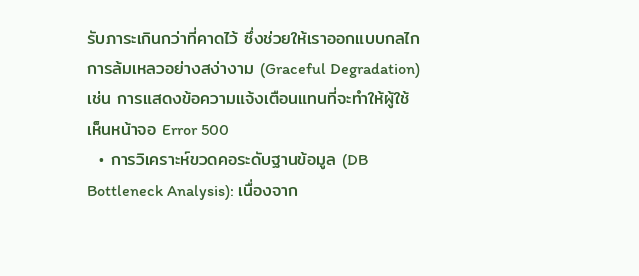รับภาระเกินกว่าที่คาดไว้ ซึ่งช่วยให้เราออกแบบกลไกการล้มเหลวอย่างสง่างาม (Graceful Degradation) เช่น การแสดงข้อความแจ้งเตือนแทนที่จะทำให้ผู้ใช้เห็นหน้าจอ Error 500
  • การวิเคราะห์ขวดคอระดับฐานข้อมูล (DB Bottleneck Analysis): เนื่องจาก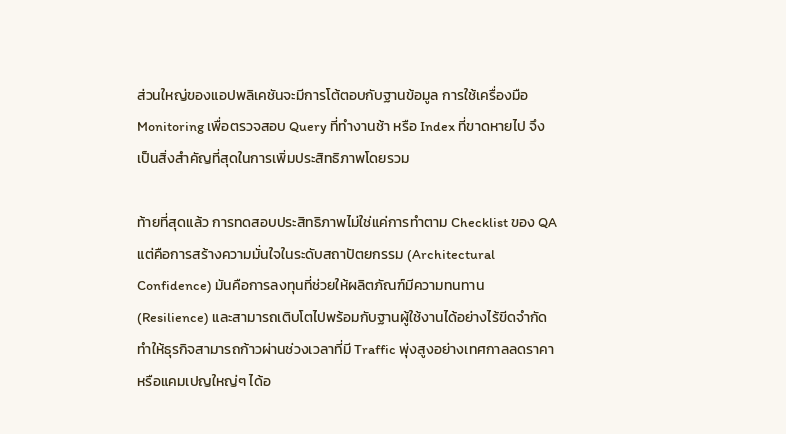ส่วนใหญ่ของแอปพลิเคชันจะมีการโต้ตอบกับฐานข้อมูล การใช้เครื่องมือ Monitoring เพื่อตรวจสอบ Query ที่ทำงานช้า หรือ Index ที่ขาดหายไป จึงเป็นสิ่งสำคัญที่สุดในการเพิ่มประสิทธิภาพโดยรวม

ท้ายที่สุดแล้ว การทดสอบประสิทธิภาพไม่ใช่แค่การทำตาม Checklist ของ QA แต่คือการสร้างความมั่นใจในระดับสถาปัตยกรรม (Architectural Confidence) มันคือการลงทุนที่ช่วยให้ผลิตภัณฑ์มีความทนทาน (Resilience) และสามารถเติบโตไปพร้อมกับฐานผู้ใช้งานได้อย่างไร้ขีดจำกัด ทำให้ธุรกิจสามารถก้าวผ่านช่วงเวลาที่มี Traffic พุ่งสูงอย่างเทศกาลลดราคา หรือแคมเปญใหญ่ๆ ได้อ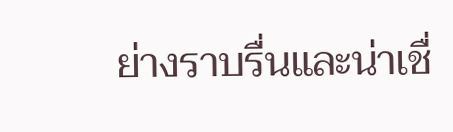ย่างราบรื่นและน่าเชื่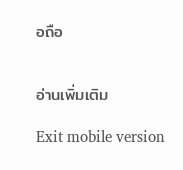อถือ


อ่านเพิ่มเติม

Exit mobile version